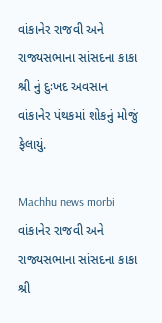વાંકાનેર રાજવી અને રાજ્યસભાના સાંસદના કાકા શ્રી નું દુઃખદ અવસાન વાંકાનેર પંથકમાં શોકનું મોજું ફેલાયું.

Machhu news morbi
વાંકાનેર રાજવી અને રાજ્યસભાના સાંસદના કાકા શ્રી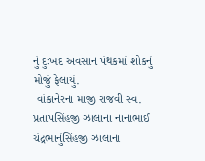નું દુઃખદ અવસાન પંથકમાં શોકનું મોજું ફેલાયું.
 વાંકાનેરના માજી રાજવી સ્વ. પ્રતાપસિંહજી ઝાલાના નાનાભાઈ ચંદ્રભાનુંસિંહજી ઝાલાના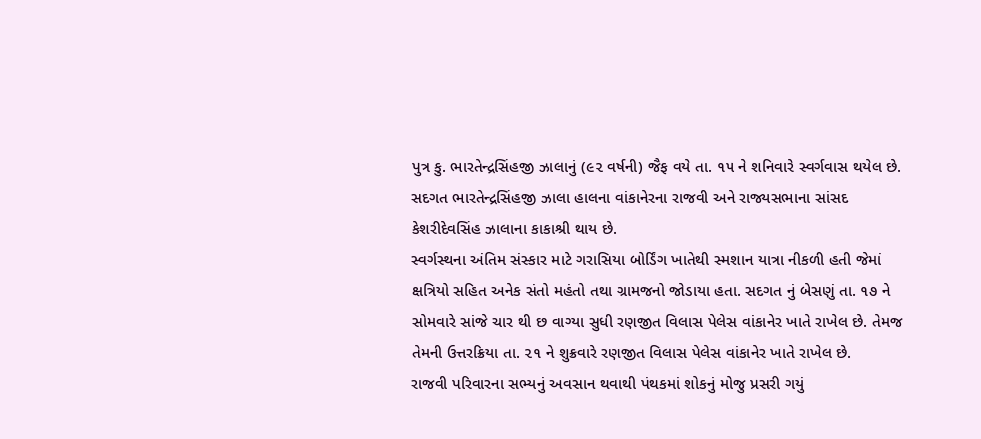પુત્ર કુ. ભારતેન્દ્રસિંહજી ઝાલાનું (૯૨ વર્ષની) જૈફ વયે તા. ૧૫ ને શનિવારે સ્વર્ગવાસ થયેલ છે. સદગત ભારતેન્દ્રસિંહજી ઝાલા હાલના વાંકાનેરના રાજવી અને રાજ્યસભાના સાંસદ કેશરીદેવસિંહ ઝાલાના કાકાશ્રી થાય છે.
સ્વર્ગસ્થના અંતિમ સંસ્કાર માટે ગરાસિયા બોર્ડિંગ ખાતેથી સ્મશાન યાત્રા નીકળી હતી જેમાં ક્ષત્રિયો સહિત અનેક સંતો મહંતો તથા ગ્રામજનો જોડાયા હતા. સદગત નું બેસણું તા. ૧૭ ને સોમવારે સાંજે ચાર થી છ વાગ્યા સુધી રણજીત વિલાસ પેલેસ વાંકાનેર ખાતે રાખેલ છે. તેમજ તેમની ઉત્તરક્રિયા તા. ૨૧ ને શુક્રવારે રણજીત વિલાસ પેલેસ વાંકાનેર ખાતે રાખેલ છે.
રાજવી પરિવારના સભ્યનું અવસાન થવાથી પંથકમાં શોકનું મોજુ પ્રસરી ગયું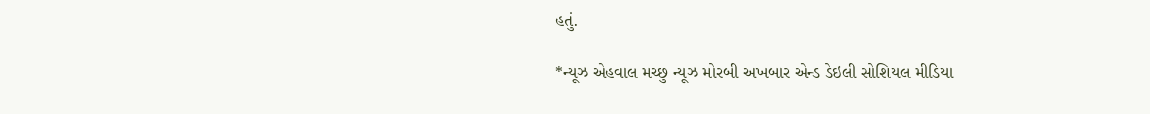હતું.

*ન્યૂઝ એહવાલ મચ્છુ ન્યૂઝ મોરબી અખબાર એન્ડ ડેઇલી સોશિયલ મીડિયા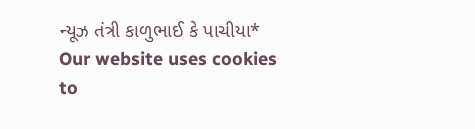ન્યૂઝ તંત્રી કાળુભાઈ કે પાચીયા*
Our website uses cookies to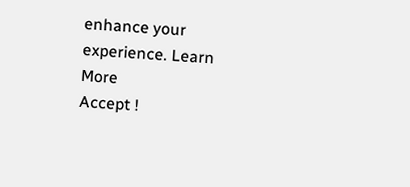enhance your experience. Learn More
Accept !